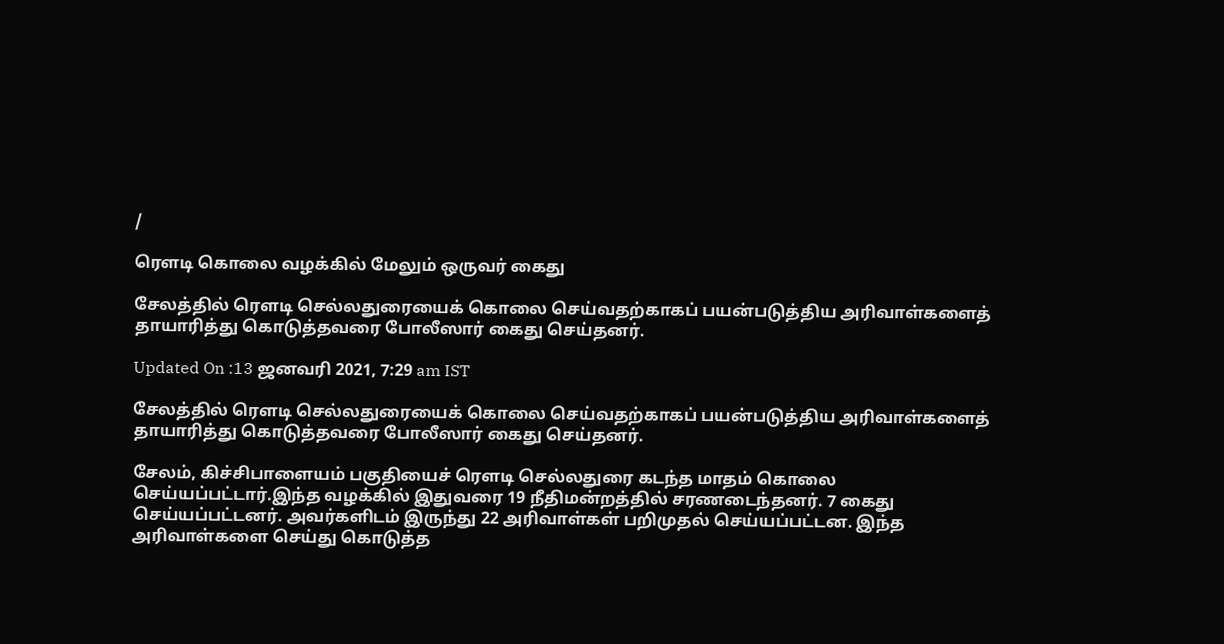/

ரௌடி கொலை வழக்கில் மேலும் ஒருவர் கைது

சேலத்தில் ரெளடி செல்லதுரையைக் கொலை செய்வதற்காகப் பயன்படுத்திய அரிவாள்களைத் தாயாரித்து கொடுத்தவரை போலீஸார் கைது செய்தனர்.

Updated On :13 ஜனவரி 2021, 7:29 am IST

சேலத்தில் ரெளடி செல்லதுரையைக் கொலை செய்வதற்காகப் பயன்படுத்திய அரிவாள்களைத் தாயாரித்து கொடுத்தவரை போலீஸார் கைது செய்தனர்.

சேலம், கிச்சிபாளையம் பகுதியைச் ரெளடி செல்லதுரை கடந்த மாதம் கொலை செய்யப்பட்டார்.இந்த வழக்கில் இதுவரை 19 நீதிமன்றத்தில் சரணடைந்தனர். 7 கைது செய்யப்பட்டனர். அவர்களிடம் இருந்து 22 அரிவாள்கள் பறிமுதல் செய்யப்பட்டன. இந்த அரிவாள்களை செய்து கொடுத்த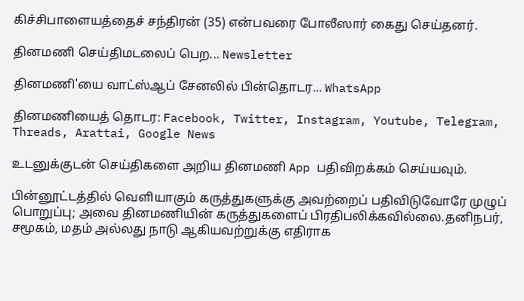கிச்சிபாளையத்தைச் சந்திரன் (35) என்பவரை போலீஸார் கைது செய்தனர்.

தினமணி செய்திமடலைப் பெற... Newsletter

தினமணி'யை வாட்ஸ்ஆப் சேனலில் பின்தொடர... WhatsApp

தினமணியைத் தொடர: Facebook, Twitter, Instagram, Youtube, Telegram, Threads, Arattai, Google News

உடனுக்குடன் செய்திகளை அறிய தினமணி App பதிவிறக்கம் செய்யவும்.

பின்னூட்டத்தில் வெளியாகும் கருத்துகளுக்கு அவற்றைப் பதிவிடுவோரே முழுப் பொறுப்பு; அவை தினமணியின் கருத்துகளைப் பிரதிபலிக்கவில்லை.தனிநபர், சமூகம், மதம் அல்லது நாடு ஆகியவற்றுக்கு எதிராக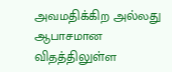அவமதிக்கிற அல்லது ஆபாசமான விதத்திலுள்ள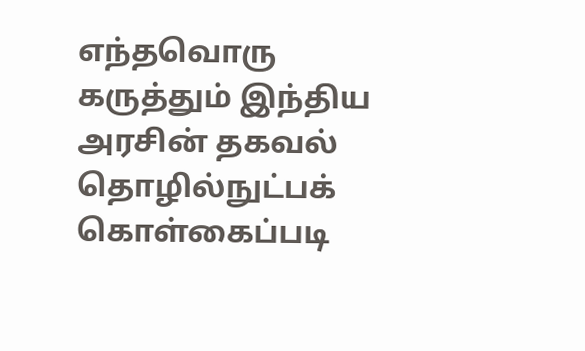எந்தவொரு கருத்தும் இந்திய அரசின் தகவல் தொழில்நுட்பக் கொள்கைப்படி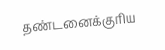தண்டனைக்குரிய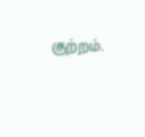குற்றம்.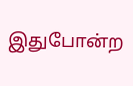இதுபோன்ற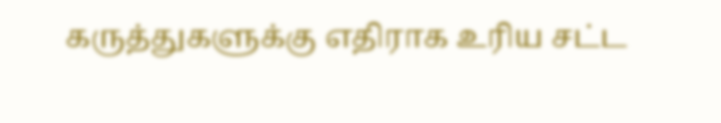கருத்துகளுக்கு எதிராக உரிய சட்ட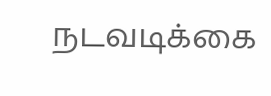நடவடிக்கை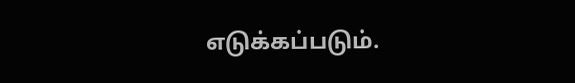எடுக்கப்படும்.